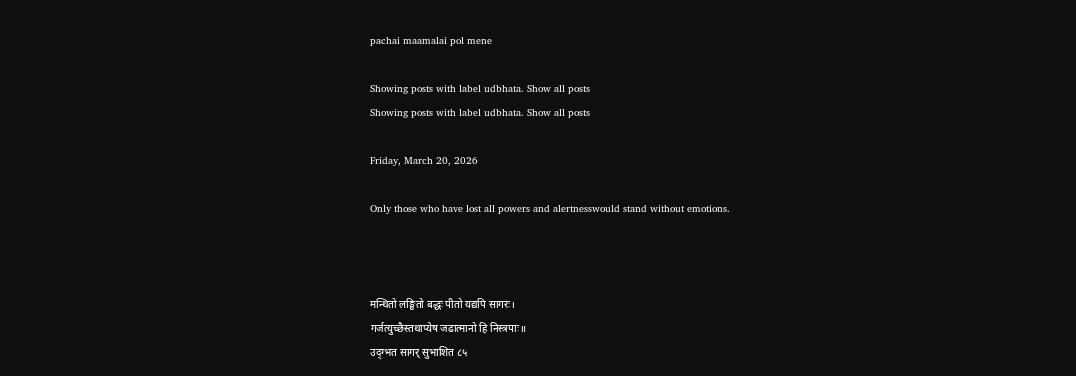pachai maamalai pol mene

Showing posts with label udbhata. Show all posts
Showing posts with label udbhata. Show all posts

Friday, March 20, 2026

Only those who have lost all powers and alertnesswould stand without emotions.



मन्थितो लङ्घितो बद्धः पीतो यद्यपि सागरः।
गर्जत्युच्छैस्तथाप्येष जढात्मानो हि निस्त्रपाः॥
उद्ग्भत सागर् सुभाशित ८५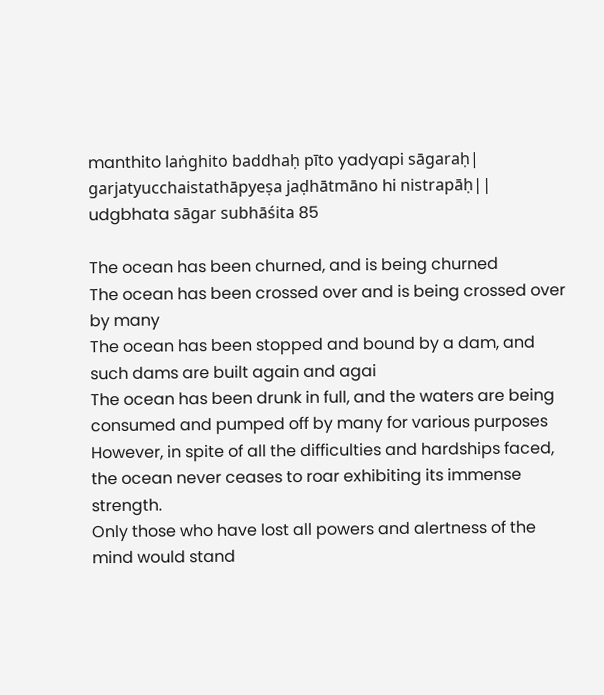manthito laṅghito baddhaḥ pīto yadyapi sāgaraḥ|
garjatyucchaistathāpyeṣa jaḍhātmāno hi nistrapāḥ||
udgbhata sāgar subhāśita 85

The ocean has been churned, and is being churned
The ocean has been crossed over and is being crossed over by many
The ocean has been stopped and bound by a dam, and such dams are built again and agai
The ocean has been drunk in full, and the waters are being consumed and pumped off by many for various purposes
However, in spite of all the difficulties and hardships faced, the ocean never ceases to roar exhibiting its immense strength.
Only those who have lost all powers and alertness of the mind would stand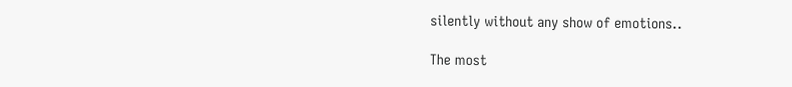silently without any show of emotions..

The most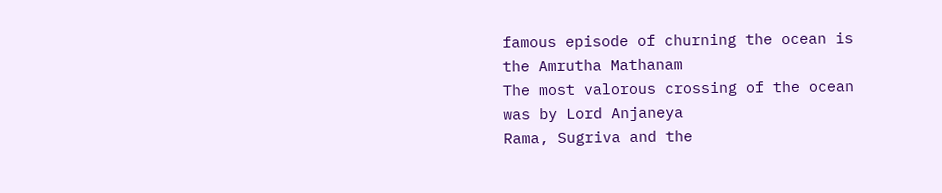famous episode of churning the ocean is the Amrutha Mathanam
The most valorous crossing of the ocean was by Lord Anjaneya
Rama, Sugriva and the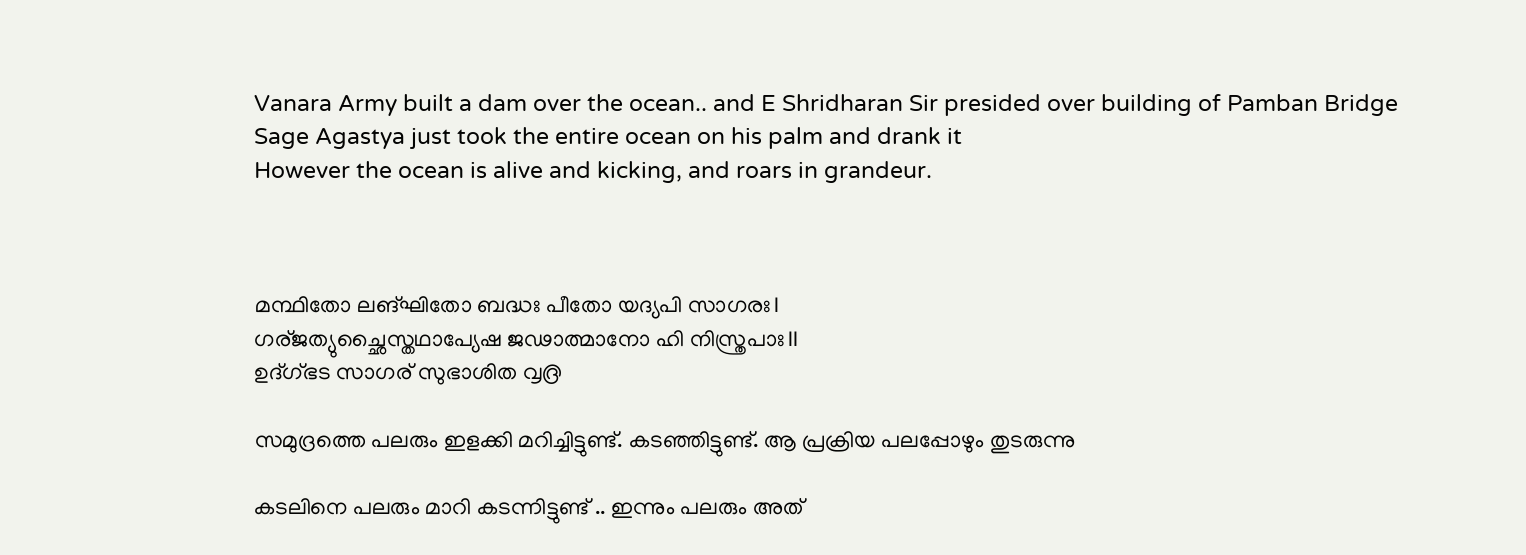Vanara Army built a dam over the ocean.. and E Shridharan Sir presided over building of Pamban Bridge
Sage Agastya just took the entire ocean on his palm and drank it
However the ocean is alive and kicking, and roars in grandeur.



മന്ഥിതോ ലങ്ഘിതോ ബദ്ധഃ പീതോ യദ്യപി സാഗരഃ।
ഗര്ജത്യുച്ഛൈസ്തഥാപ്യേഷ ജഢാത്മാനോ ഹി നിസ്ത്രപാഃ॥
ഉദ്ഗ്ഭട സാഗര് സുഭാശിത ൮൫

സമുദ്രത്തെ പലരും ഇളക്കി മറിച്ചിട്ടുണ്ട്. കടഞ്ഞിട്ടുണ്ട്. ആ പ്രക്രിയ പലപ്പോഴും തുടരുന്നു

കടലിനെ പലരും മാറി കടന്നിട്ടുണ്ട് .. ഇന്നും പലരും അത്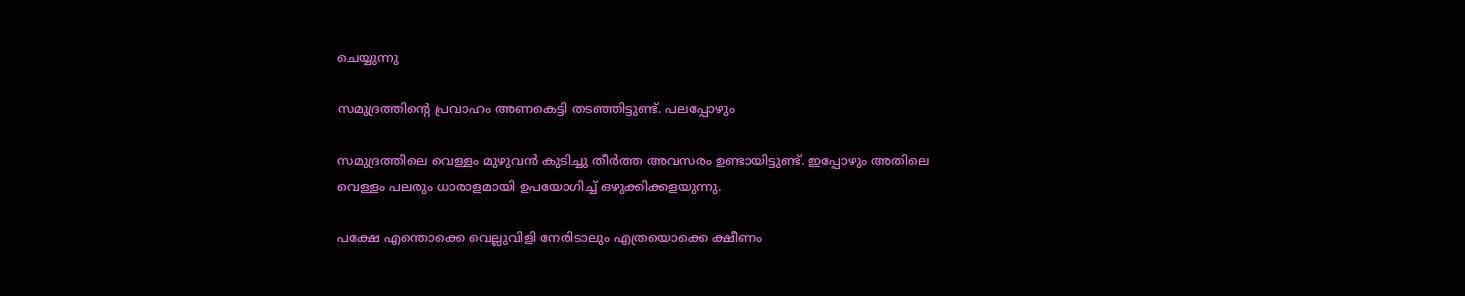ചെയ്യുന്നു

സമുദ്രത്തിന്‍റെ പ്രവാഹം അണകെട്ടി തടഞ്ഞിട്ടുണ്ട്. പലപ്പോഴും

സമുദ്രത്തിലെ വെള്ളം മുഴുവന്‍ കുടിച്ചു തീര്‍ത്ത അവസരം ഉണ്ടായിട്ടുണ്ട്. ഇപ്പോഴും അതിലെ വെള്ളം പലരും ധാരാളമായി ഉപയോഗിച്ച് ഒഴുക്കിക്കളയുന്നു.

പക്ഷേ എന്തൊക്കെ വെല്ലുവിളി നേരിടാലും എത്രയൊക്കെ ക്ഷീണം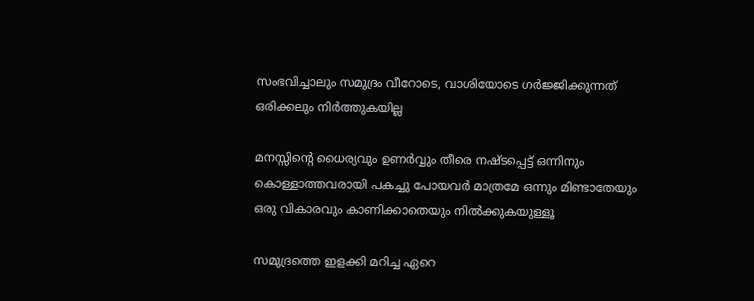സംഭവിച്ചാലും സമുദ്രം വീറോടെ, വാശിയോടെ ഗര്‍ജ്ജിക്കുന്നത് ഒരിക്കലും നിര്‍ത്തുകയില്ല

മനസ്സിന്‍റെ ധൈര്യവും ഉണര്‍വ്വും തീരെ നഷ്ടപ്പെട്ട് ഒന്നിനും കൊള്ളാത്തവരായി പകച്ചു പോയവര്‍ മാത്രമേ ഒന്നും മിണ്ടാതേയും ഒരു വികാരവും കാണിക്കാതെയും നില്‍ക്കുകയുള്ളൂ

സമുദ്രത്തെ ഇളക്കി മറിച്ച ഏറെ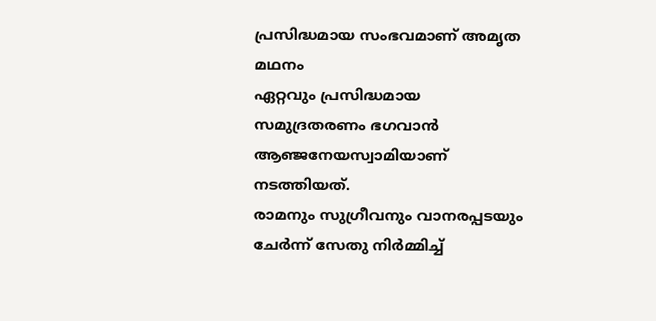പ്രസിദ്ധമായ സംഭവമാണ് അമൃത മഥനം
ഏറ്റവും പ്രസിദ്ധമായ സമുദ്രതരണം ഭഗവാന്‍ ആഞ്ജനേയസ്വാമിയാണ് നടത്തിയത്.
രാമനും സുഗ്രീവനും വാനരപ്പടയും ചേര്‍ന്ന് സേതു നിര്‍മ്മിച്ച്‌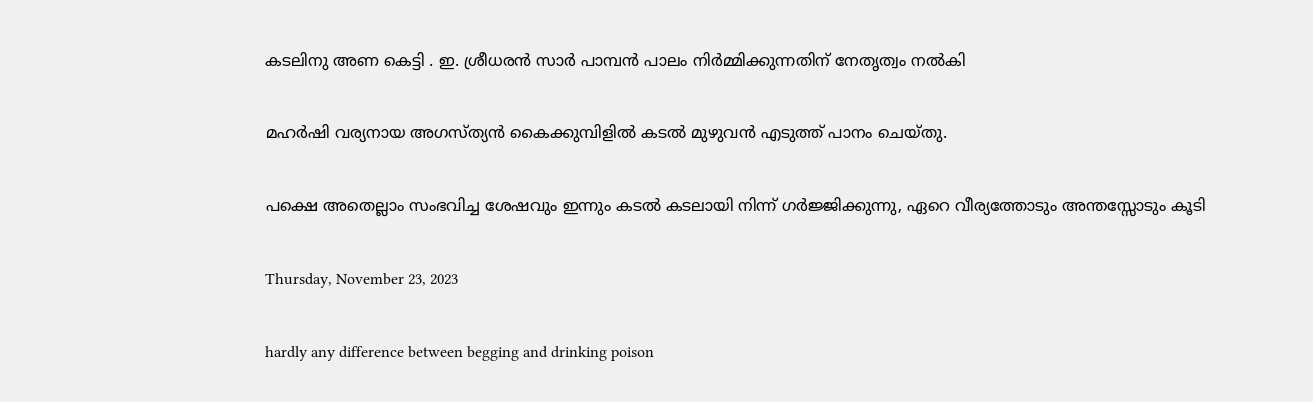കടലിനു അണ കെട്ടി . ഇ. ശ്രീധരന്‍ സാര്‍ പാമ്പന്‍ പാലം നിര്‍മ്മിക്കുന്നതിന് നേതൃത്വം നല്‍കി

മഹര്‍ഷി വര്യനായ അഗസ്ത്യന്‍ കൈക്കുമ്പിളില്‍ കടല്‍ മുഴുവന്‍ എടുത്ത് പാനം ചെയ്തു.

പക്ഷെ അതെല്ലാം സംഭവിച്ച ശേഷവും ഇന്നും കടല്‍ കടലായി നിന്ന് ഗര്‍ജ്ജിക്കുന്നു, ഏറെ വീര്യത്തോടും അന്തസ്സോടും കൂടി

Thursday, November 23, 2023

hardly any difference between begging and drinking poison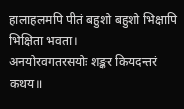हालाहलमपि पीतं बहुशो बहुशो भिक्षापि भिक्षिता भवता।
अनयोरवगतरसयोः शङ्कर कियदन्तरं कथय॥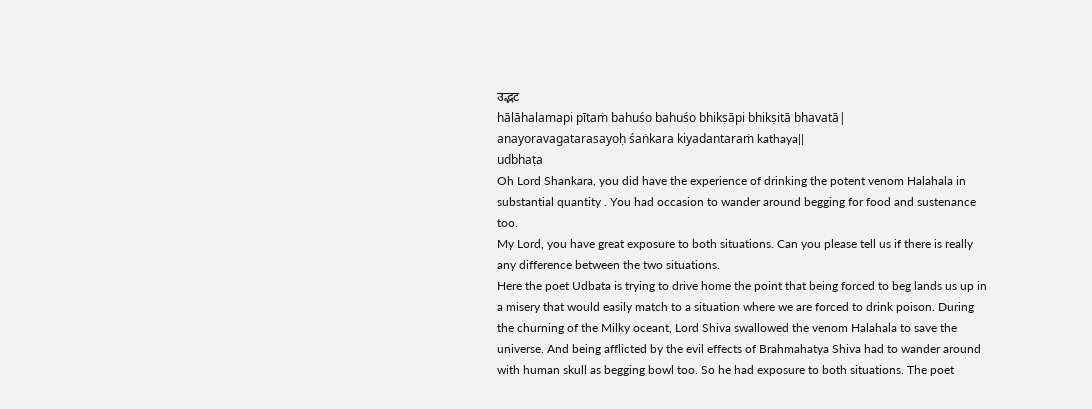उद्भट
hālāhalamapi pītaṁ bahuśo bahuśo bhikṣāpi bhikṣitā bhavatā|
anayoravagatarasayoḥ śaṅkara kiyadantaraṁ kathaya||
udbhaṭa
Oh Lord Shankara, you did have the experience of drinking the potent venom Halahala in substantial quantity . You had occasion to wander around begging for food and sustenance too.
My Lord, you have great exposure to both situations. Can you please tell us if there is really any difference between the two situations.
Here the poet Udbata is trying to drive home the point that being forced to beg lands us up in a misery that would easily match to a situation where we are forced to drink poison. During the churning of the Milky oceant, Lord Shiva swallowed the venom Halahala to save the universe. And being afflicted by the evil effects of Brahmahatya Shiva had to wander around with human skull as begging bowl too. So he had exposure to both situations. The poet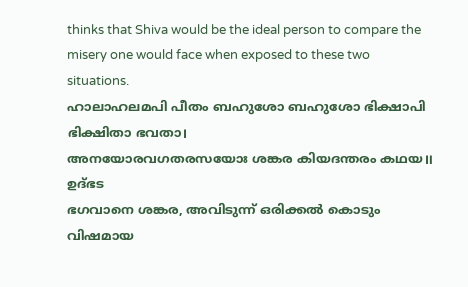thinks that Shiva would be the ideal person to compare the misery one would face when exposed to these two situations.
ഹാലാഹലമപി പീതം ബഹുശോ ബഹുശോ ഭിക്ഷാപി ഭിക്ഷിതാ ഭവതാ।
അനയോരവഗതരസയോഃ ശങ്കര കിയദന്തരം കഥയ॥
ഉദ്ഭട
ഭഗവാനെ ശങ്കര, അവിടുന്ന് ഒരിക്കല്‍ കൊടും വിഷമായ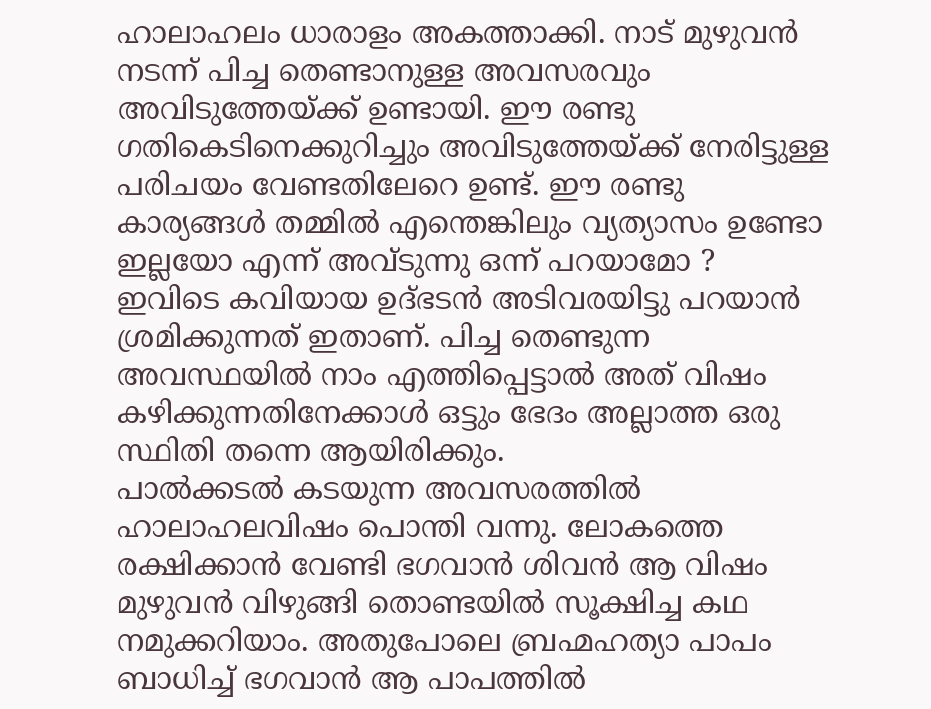ഹാലാഹലം ധാരാളം അകത്താക്കി. നാട് മുഴുവന്‍ നടന്ന് പിച്ച തെണ്ടാനുള്ള അവസരവും അവിടുത്തേയ്ക്ക് ഉണ്ടായി. ഈ രണ്ടു ഗതികെടിനെക്കുറിച്ചും അവിടുത്തേയ്ക്ക് നേരിട്ടുള്ള പരിചയം വേണ്ടതിലേറെ ഉണ്ട്. ഈ രണ്ടു കാര്യങ്ങള്‍ തമ്മില്‍ എന്തെങ്കിലും വ്യത്യാസം ഉണ്ടോ ഇല്ലയോ എന്ന് അവ്ടുന്നു ഒന്ന് പറയാമോ ?
ഇവിടെ കവിയായ ഉദ്ഭടന്‍ അടിവരയിട്ടു പറയാന്‍ ശ്രമിക്കുന്നത് ഇതാണ്. പിച്ച തെണ്ടുന്ന അവസ്ഥയില്‍ നാം എത്തിപ്പെട്ടാല്‍ അത് വിഷം കഴിക്കുന്നതിനേക്കാള്‍ ഒട്ടും ഭേദം അല്ലാത്ത ഒരു സ്ഥിതി തന്നെ ആയിരിക്കും.
പാല്‍ക്കടല്‍ കടയുന്ന അവസരത്തില്‍ ഹാലാഹലവിഷം പൊന്തി വന്നു. ലോകത്തെ രക്ഷിക്കാന്‍ വേണ്ടി ഭഗവാന്‍ ശിവന്‍ ആ വിഷം മുഴുവന്‍ വിഴുങ്ങി തൊണ്ടയില്‍ സൂക്ഷിച്ച കഥ നമുക്കറിയാം. അതുപോലെ ബ്രഹ്മഹത്യാ പാപം ബാധിച്ച് ഭഗവാന്‍ ആ പാപത്തില്‍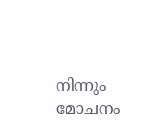നിന്നും മോചനം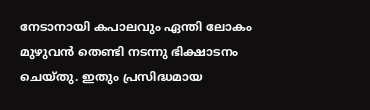നേടാനായി കപാലവും ഏന്തി ലോകം മുഴുവന്‍ തെണ്ടി നടന്നു ഭിക്ഷാടനം ചെയ്തു. ഇതും പ്രസിദ്ധമായ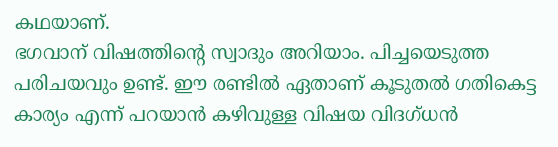കഥയാണ്.
ഭഗവാന് വിഷത്തിന്‍റെ സ്വാദും അറിയാം. പിച്ചയെടുത്ത പരിചയവും ഉണ്ട്. ഈ രണ്ടില്‍ ഏതാണ് കൂടുതല്‍ ഗതികെട്ട കാര്യം എന്ന് പറയാന്‍ കഴിവുള്ള വിഷയ വിദഗ്ധന്‍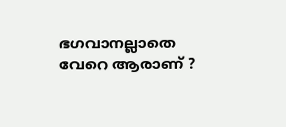ഭഗവാനല്ലാതെ വേറെ ആരാണ് ?